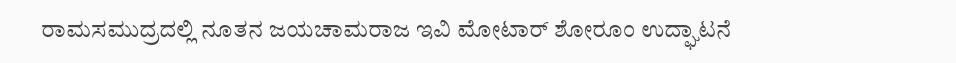ರಾಮಸಮುದ್ರದಲ್ಲಿ ನೂತನ ಜಯಚಾಮರಾಜ ಇವಿ ಮೋಟಾರ್ ಶೋರೂಂ ಉದ್ಘಾಟನೆ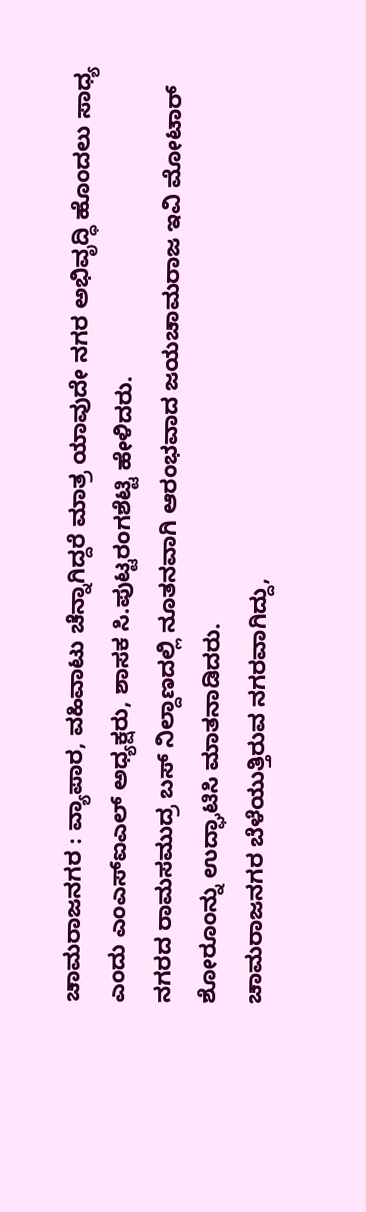ಚಾಮರಾಜನಗರ : ವ್ಯಾಪಾರ, ವಹಿವಾಟು ಚೆನ್ನಾಗಿದ್ದರೆ ಮಾತ್ರ ಯಾವುದೇ ನಗರ ಅಭಿವೃದ್ಧಿ ಹೊಂದಲು ಸಾಧ್ಯ ಎಂದು ಎಂಎಸ್ಐಎಲ್ ಅಧ್ಯಕ್ಷರು, ಶಾಸಕ ಸಿ.ಪುಟ್ಟರಂಗಶೆಟ್ಟಿ ಹೇಳಿದರು.
ನಗರದ ರಾಮಸಮುದ್ರ ಬಸ್ ನಿಲ್ದಾಣದಲ್ಲಿ ನೂತನವಾಗಿ ಆರಂಭವಾದ ಜಯಚಾಮರಾಜ ಇವಿ ಮೋಟಾರ್ ಶೋರೂಂನ್ನು ಉದ್ಘಾಟಿಸಿ ಮಾತನಾಡಿದರು.
ಚಾಮರಾಜನಗರ ಬೆಳೆಯುತ್ತಿರುವ ನಗರವಾಗಿದ್ದು,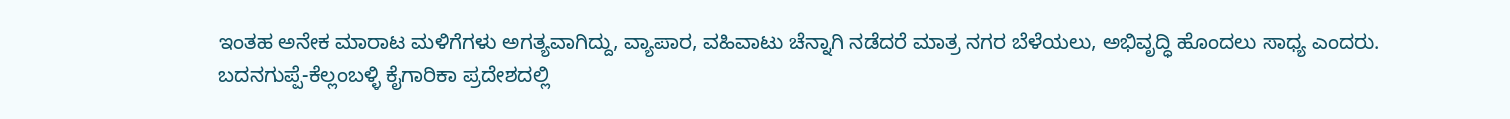ಇಂತಹ ಅನೇಕ ಮಾರಾಟ ಮಳಿಗೆಗಳು ಅಗತ್ಯವಾಗಿದ್ದು, ವ್ಯಾಪಾರ, ವಹಿವಾಟು ಚೆನ್ನಾಗಿ ನಡೆದರೆ ಮಾತ್ರ ನಗರ ಬೆಳೆಯಲು, ಅಭಿವೃದ್ಧಿ ಹೊಂದಲು ಸಾಧ್ಯ ಎಂದರು.
ಬದನಗುಪ್ಪೆ-ಕೆಲ್ಲಂಬಳ್ಳಿ ಕೈಗಾರಿಕಾ ಪ್ರದೇಶದಲ್ಲಿ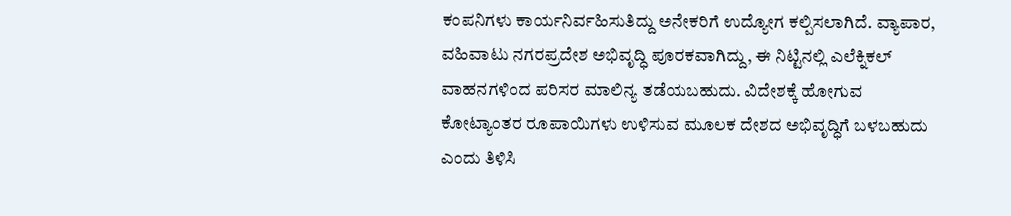ಕಂಪನಿಗಳು ಕಾರ್ಯನಿರ್ವಹಿಸುತಿದ್ದು ಅನೇಕರಿಗೆ ಉದ್ಯೋಗ ಕಲ್ಪಿಸಲಾಗಿದೆ. ವ್ಯಾಪಾರ, ವಹಿವಾಟು ನಗರಪ್ರದೇಶ ಅಭಿವೃದ್ಧಿ ಪೂರಕವಾಗಿದ್ದು, ಈ ನಿಟ್ಟಿನಲ್ಲಿ ಎಲೆಕ್ನಿಕಲ್ ವಾಹನಗಳಿಂದ ಪರಿಸರ ಮಾಲಿನ್ಯ ತಡೆಯಬಹುದು. ವಿದೇಶಕ್ಕೆ ಹೋಗುವ ಕೋಟ್ಯಾಂತರ ರೂಪಾಯಿಗಳು ಉಳಿಸುವ ಮೂಲಕ ದೇಶದ ಅಭಿವೃದ್ಧಿಗೆ ಬಳಬಹುದು ಎಂದು ತಿಳಿಸಿ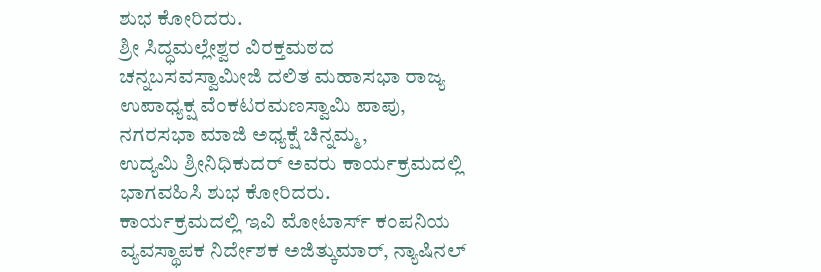ಶುಭ ಕೋರಿದರು.
ಶ್ರೀ ಸಿದ್ಧಮಲ್ಲೇಶ್ವರ ವಿರಕ್ತಮಠದ ಚನ್ನಬಸವಸ್ವಾಮೀಜಿ ದಲಿತ ಮಹಾಸಭಾ ರಾಜ್ಯ ಉಪಾಧ್ಯಕ್ಷ ವೆಂಕಟರಮಣಸ್ವಾಮಿ ಪಾಪು,
ನಗರಸಭಾ ಮಾಜಿ ಅಧ್ಯಕ್ಷೆ ಚಿನ್ನಮ್ಮ,
ಉದ್ಯಮಿ ಶ್ರೀನಿಧಿಕುದರ್ ಅವರು ಕಾರ್ಯಕ್ರಮದಲ್ಲಿ ಭಾಗವಹಿಸಿ ಶುಭ ಕೋರಿದರು.
ಕಾರ್ಯಕ್ರಮದಲ್ಲಿ ಇವಿ ಮೋಟಾರ್ಸ್ ಕಂಪನಿಯ ವ್ಯವಸ್ಥಾಪಕ ನಿರ್ದೇಶಕ ಅಜಿತ್ಕುಮಾರ್, ನ್ಯಾಷಿನಲ್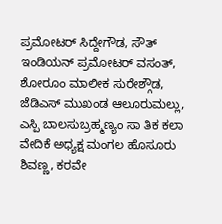ಪ್ರಮೋಟರ್ ಸಿದ್ದೇಗೌಡ, ಸೌತ್ ಇಂಡಿಯನ್ ಪ್ರಮೋಟರ್ ವಸಂತ್, ಶೋರೂಂ ಮಾಲೀಕ ಸುರೇಶ್ಗೌಡ, ಜೆಡಿಎಸ್ ಮುಖಂಡ ಆಲೂರುಮಲ್ಲು, ಎಸ್ಪಿ ಬಾಲಸುಬ್ರಹ್ಮಣ್ಯಂ ಸಾ ತಿಕ ಕಲಾ ವೇದಿಕೆ ಅಧ್ಯಕ್ಷ ಮಂಗಲ ಹೊಸೂರು ಶಿವಣ್ಣ, ಕರವೇ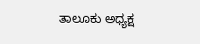ತಾಲೂಕು ಅಧ್ಯಕ್ಷ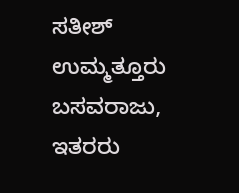ಸತೀಶ್ ಉಮ್ಮತ್ತೂರು ಬಸವರಾಜು, ಇತರರು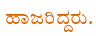ಹಾಜರಿದ್ದರು.